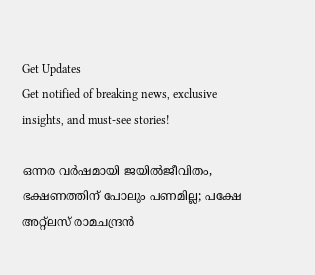Get Updates
Get notified of breaking news, exclusive insights, and must-see stories!

ഒന്നര വര്‍ഷമായി ജയില്‍ജീവിതം, ഭക്ഷണത്തിന് പോലും പണമില്ല; പക്ഷേ അറ്റ്‌ലസ് രാമചന്ദ്രന്‍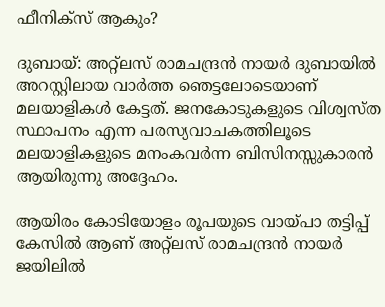ഫീനിക്സ് ആകും?

ദുബായ്: അറ്റ്‌ലസ് രാമചന്ദ്രന്‍ നായര്‍ ദുബായില്‍ അറസ്റ്റിലായ വാര്‍ത്ത ഞെട്ടലോടെയാണ് മലയാളികള്‍ കേട്ടത്. ജനകോടുകളുടെ വിശ്വസ്ത സ്ഥാപനം എന്ന പരസ്യവാചകത്തിലൂടെ മലയാളികളുടെ മനംകവര്‍ന്ന ബിസിനസ്സുകാരന്‍ ആയിരുന്നു അദ്ദേഹം.

ആയിരം കോടിയോളം രൂപയുടെ വായ്പാ തട്ടിപ്പ് കേസില്‍ ആണ് അറ്റ്‌ലസ് രാമചന്ദ്രന്‍ നായര്‍ ജയിലില്‍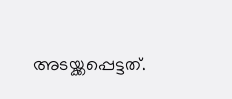അടയ്ക്കപ്പെട്ടത്.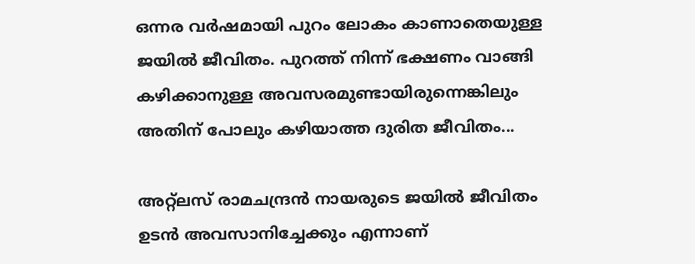ഒന്നര വര്‍ഷമായി പുറം ലോകം കാണാതെയുള്ള ജയില്‍ ജീവിതം. പുറത്ത് നിന്ന് ഭക്ഷണം വാങ്ങി കഴിക്കാനുള്ള അവസരമുണ്ടായിരുന്നെങ്കിലും അതിന് പോലും കഴിയാത്ത ദുരിത ജീവിതം...

അറ്റ്‌ലസ് രാമചന്ദ്രന്‍ നായരുടെ ജയില്‍ ജീവിതം ഉടന്‍ അവസാനിച്ചേക്കും എന്നാണ്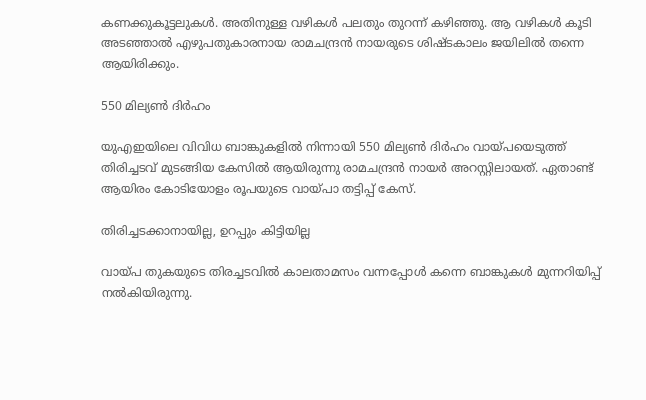കണക്കുകൂട്ടലുകള്‍. അതിനുള്ള വഴികള്‍ പലതും തുറന്ന് കഴിഞ്ഞു. ആ വഴികള്‍ കൂടി അടഞ്ഞാല്‍ എഴുപതുകാരനായ രാമചന്ദ്രന്‍ നായരുടെ ശിഷ്ടകാലം ജയിലില്‍ തന്നെ ആയിരിക്കും.

550 മില്യണ്‍ ദിര്‍ഹം

യുഎഇയിലെ വിവിധ ബാങ്കുകളില്‍ നിന്നായി 550 മില്യണ്‍ ദിര്‍ഹം വായ്പയെടുത്ത് തിരിച്ചടവ് മുടങ്ങിയ കേസില്‍ ആയിരുന്നു രാമചന്ദ്രന്‍ നായര്‍ അറസ്റ്റിലായത്. ഏതാണ്ട് ആയിരം കോടിയോളം രൂപയുടെ വായ്പാ തട്ടിപ്പ് കേസ്.

തിരിച്ചടക്കാനായില്ല, ഉറപ്പും കിട്ടിയില്ല

വായ്പ തുകയുടെ തിരച്ചടവില്‍ കാലതാമസം വന്നപ്പോള്‍ കന്നെ ബാങ്കുകള്‍ മുന്നറിയിപ്പ് നല്‍കിയിരുന്നു.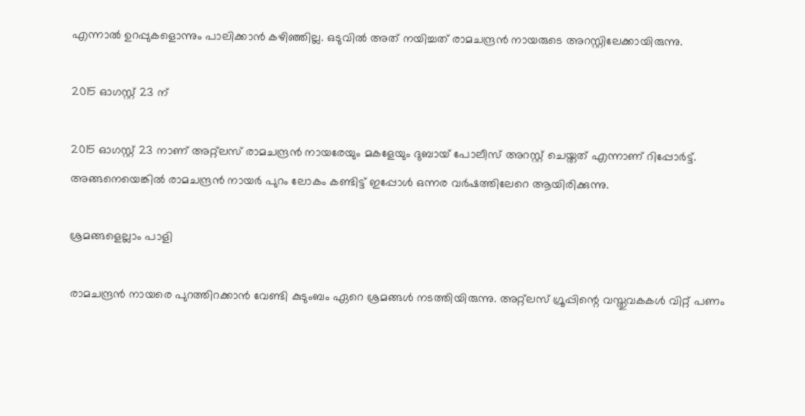എന്നാല്‍ ഉറപ്പുകളൊന്നും പാലിക്കാന്‍ കഴിഞ്ഞില്ല. ഒടുവില്‍ അത് നയിച്ചത് രാമചന്ദ്രന്‍ നായരുടെ അറസ്റ്റിലേക്കായിരുന്നു.

2015 ഓഗസ്റ്റ് 23 ന്

2015 ഓഗസ്റ്റ് 23 നാണ് അറ്റ്‌ലസ് രാമചന്ദ്രന്‍ നായരേയും മകളേയും ദുബായ് പോലീസ് അറസ്റ്റ് ചെയ്തത് എന്നാണ് റിപ്പോര്‍ട്ട്. അങ്ങനെയെങ്കില്‍ രാമചന്ദ്രന്‍ നായര്‍ പുറം ലോകം കണ്ടിട്ട് ഇപ്പോള്‍ ഒന്നര വര്‍ഷത്തിലേറെ ആയിരിക്കുന്നു.

ശ്രമങ്ങളെല്ലാം പാളി

രാമചന്ദ്രന്‍ നായരെ പുറത്തിറക്കാന്‍ വേണ്ടി കുടുംബം ഏറെ ശ്രമങ്ങള്‍ നടത്തിയിരുന്നു. അറ്റ്‌ലസ് ഗ്രൂപ്പിന്റെ വസ്തുവകകള്‍ വിറ്റ് പണം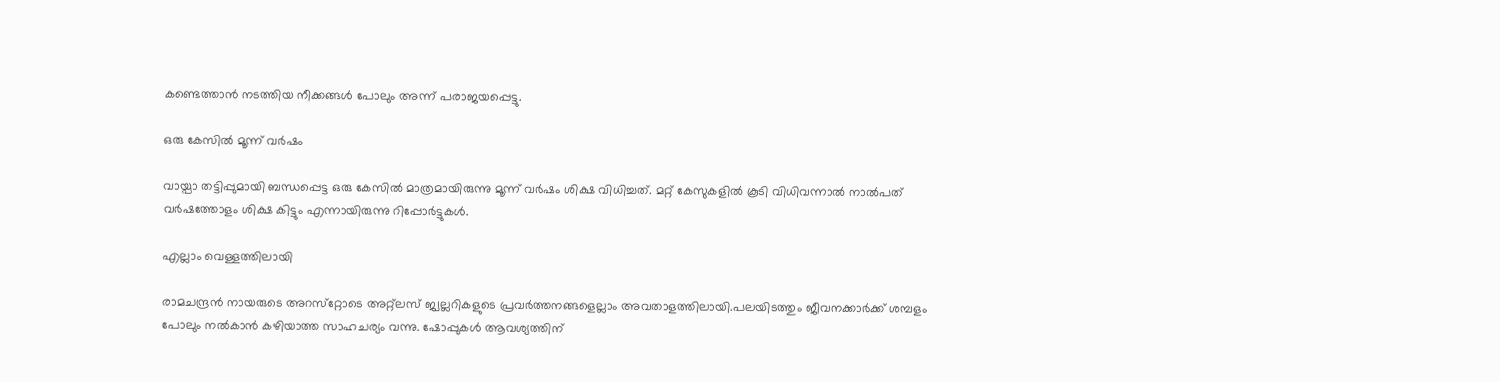കണ്ടെത്താന്‍ നടത്തിയ നീക്കങ്ങള്‍ പോലും അന്ന് പരാജയപ്പെട്ടു.

ഒരു കേസില്‍ മൂന്ന് വര്‍ഷം

വായ്പാ തട്ടിപ്പുമായി ബന്ധപ്പെട്ട ഒരു കേസില്‍ മാത്രമായിരുന്നു മൂന്ന് വര്‍ഷം ശിക്ഷ വിധിച്ചത്. മറ്റ് കേസുകളില്‍ കൂടി വിധിവന്നാല്‍ നാല്‍പത് വര്‍ഷത്തോളം ശിക്ഷ കിട്ടും എന്നായിരുന്നു റിപ്പോര്‍ട്ടുകള്‍.

എല്ലാം വെള്ളത്തിലായി

രാമചന്ദ്രന്‍ നായരുടെ അറസ്‌റ്റോടെ അറ്റ്‌ലസ് ജ്വല്ലറികളുടെ പ്രവര്‍ത്തനങ്ങളെല്ലാം അവതാളത്തിലായി.പലയിടത്തും ജീവനക്കാര്‍ക്ക് ശമ്പളം പോലും നല്‍കാന്‍ കഴിയാത്ത സാഹചര്യം വന്നു. ഷോപ്പുകള്‍ ആവശ്യത്തിന്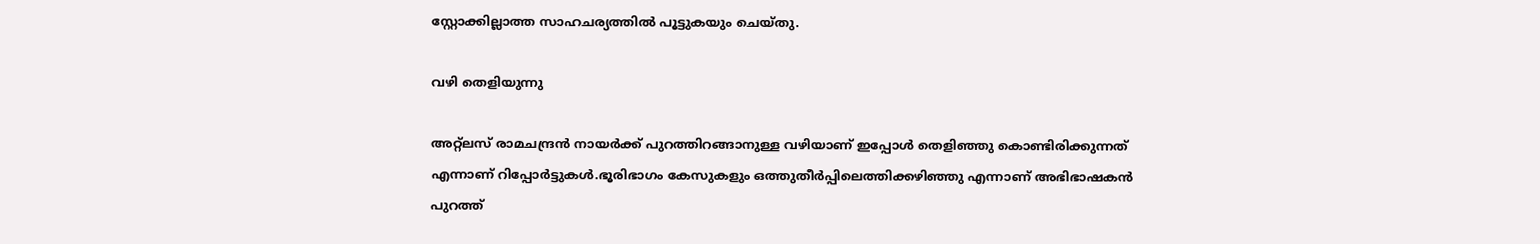സ്റ്റോക്കില്ലാത്ത സാഹചര്യത്തില്‍ പൂട്ടുകയും ചെയ്തു.

വഴി തെളിയുന്നു

അറ്റ്‌ലസ് രാമചന്ദ്രന്‍ നായര്‍ക്ക് പുറത്തിറങ്ങാനുള്ള വഴിയാണ് ഇപ്പോള്‍ തെളിഞ്ഞു കൊണ്ടിരിക്കുന്നത് എന്നാണ് റിപ്പോര്‍ട്ടുകള്‍.ഭൂരിഭാഗം കേസുകളും ഒത്തുതീര്‍പ്പിലെത്തിക്കഴിഞ്ഞു എന്നാണ് അഭിഭാഷകന്‍ പുറത്ത്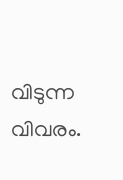വിടുന്ന വിവരം.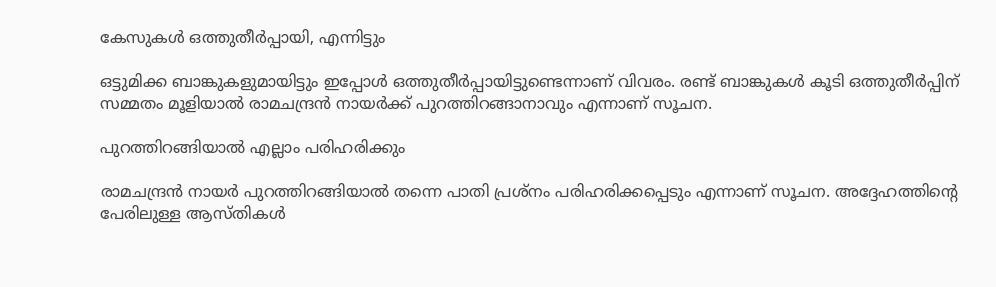കേസുകള്‍ ഒത്തുതീര്‍പ്പായി, എന്നിട്ടും

ഒട്ടുമിക്ക ബാങ്കുകളുമായിട്ടും ഇപ്പോള്‍ ഒത്തുതീര്‍പ്പായിട്ടുണ്ടെന്നാണ് വിവരം. രണ്ട് ബാങ്കുകള്‍ കൂടി ഒത്തുതീര്‍പ്പിന് സമ്മതം മൂളിയാല്‍ രാമചന്ദ്രന്‍ നായര്‍ക്ക് പുറത്തിറങ്ങാനാവും എന്നാണ് സൂചന.

പുറത്തിറങ്ങിയാല്‍ എല്ലാം പരിഹരിക്കും

രാമചന്ദ്രന്‍ നായര്‍ പുറത്തിറങ്ങിയാല്‍ തന്നെ പാതി പ്രശ്‌നം പരിഹരിക്കപ്പെടും എന്നാണ് സൂചന. അദ്ദേഹത്തിന്റെ പേരിലുള്ള ആസ്തികള്‍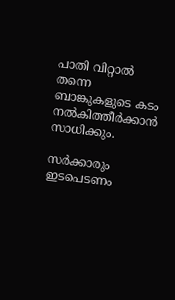പാതി വിറ്റാല്‍ തന്നെ ബാങ്കുകളുടെ കടം നല്‍കിത്തീര്‍ക്കാന്‍ സാധിക്കും.

സര്‍ക്കാരും ഇടപെടണം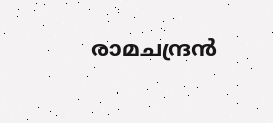രാമചന്ദ്രന്‍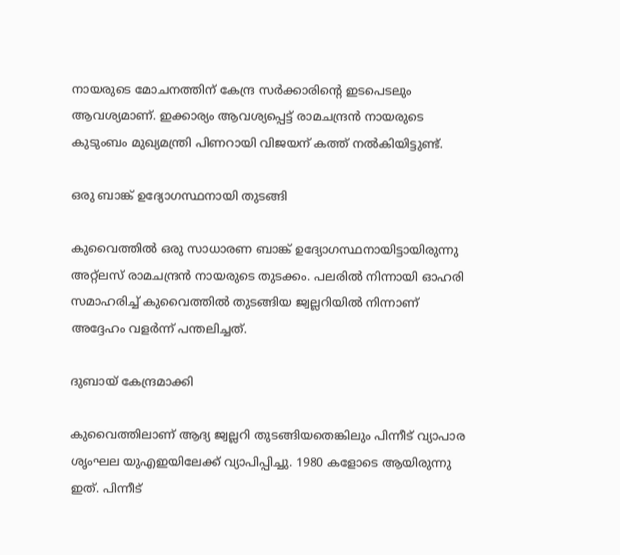നായരുടെ മോചനത്തിന് കേന്ദ്ര സര്‍ക്കാരിന്റെ ഇടപെടലും ആവശ്യമാണ്. ഇക്കാര്യം ആവശ്യപ്പെട്ട് രാമചന്ദ്രന്‍ നായരുടെ കുടുംബം മുഖ്യമന്ത്രി പിണറായി വിജയന് കത്ത് നല്‍കിയിട്ടുണ്ട്.

ഒരു ബാങ്ക് ഉദ്യോഗസ്ഥനായി തുടങ്ങി

കുവൈത്തില്‍ ഒരു സാധാരണ ബാങ്ക് ഉദ്യോഗസ്ഥനായിട്ടായിരുന്നു അറ്റ്‌ലസ് രാമചന്ദ്രന്‍ നായരുടെ തുടക്കം. പലരില്‍ നിന്നായി ഓഹരി സമാഹരിച്ച് കുവൈത്തില്‍ തുടങ്ങിയ ജ്വല്ലറിയില്‍ നിന്നാണ് അദ്ദേഹം വളര്‍ന്ന് പന്തലിച്ചത്.

ദുബായ് കേന്ദ്രമാക്കി

കുവൈത്തിലാണ് ആദ്യ ജ്വല്ലറി തുടങ്ങിയതെങ്കിലും പിന്നീട് വ്യാപാര ശൃംഘല യുഎഇയിലേക്ക് വ്യാപിപ്പിച്ചു. 1980 കളോടെ ആയിരുന്നു ഇത്. പിന്നീട്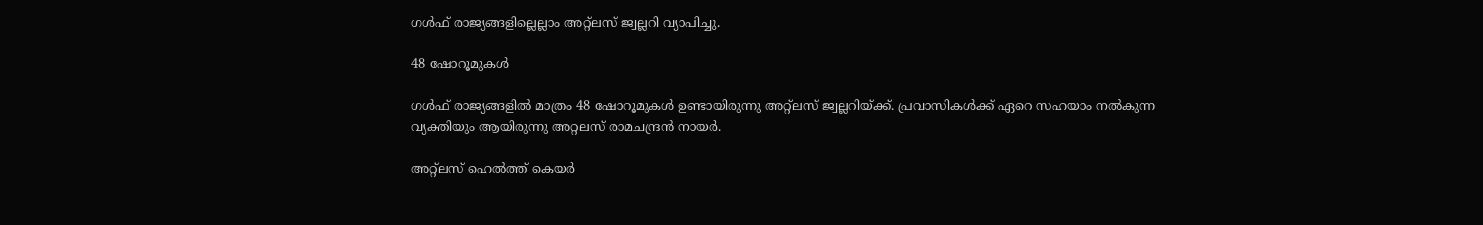ഗള്‍ഫ് രാജ്യങ്ങളില്ലെല്ലാം അറ്റ്‌ലസ് ജ്വല്ലറി വ്യാപിച്ചു.

48 ഷോറൂമുകള്‍

ഗള്‍ഫ് രാജ്യങ്ങളില്‍ മാത്രം 48 ഷോറൂമുകള്‍ ഉണ്ടായിരുന്നു അറ്റ്‌ലസ് ജ്വല്ലറിയ്ക്ക്. പ്രവാസികള്‍ക്ക് ഏറെ സഹയാം നല്‍കുന്ന വ്യക്തിയും ആയിരുന്നു അറ്റലസ് രാമചന്ദ്രന്‍ നായര്‍.

അറ്റ്‌ലസ് ഹെല്‍ത്ത് കെയര്‍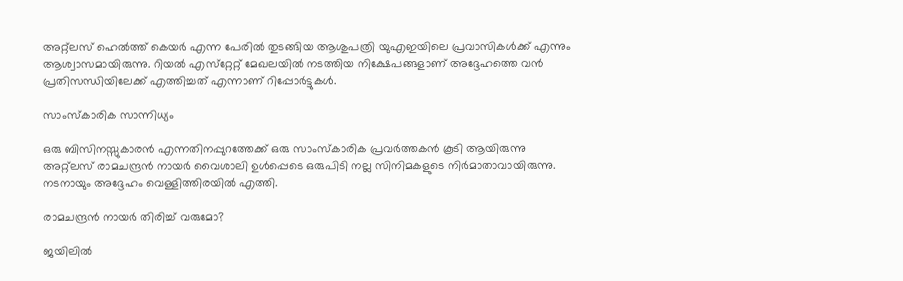അറ്റ്‌ലസ് ഹെല്‍ത്ത് കെയര്‍ എന്ന പേരില്‍ തുടങ്ങിയ ആശുപത്രി യുഎഇയിലെ പ്രവാസികള്‍ക്ക് എന്നും ആശ്വാസമായിരുന്നു. റിയല്‍ എസ്‌റ്റേറ്റ് മേഖലയില്‍ നടത്തിയ നിക്ഷേപങ്ങളാണ് അദ്ദേഹത്തെ വന്‍ പ്രതിസന്ധിയിലേക്ക് എത്തിച്ചത് എന്നാണ് റിപ്പോര്‍ട്ടുകള്‍.

സാംസ്‌കാരിക സാന്നിധ്യം

ഒരു ബിസിനസ്സുകാരന്‍ എന്നതിനപ്പുറത്തേക്ക് ഒരു സാംസ്‌കാരിക പ്രവര്‍ത്തകന്‍ കൂടി ആയിരുന്നു അറ്റ്‌ലസ് രാമചന്ദ്രന്‍ നായര്‍ വൈശാലി ഉള്‍പ്പെടെ ഒരുപിടി നല്ല സിനിമകളുടെ നിര്‍മാതാവായിരുന്നു. നടനായും അദ്ദേഹം വെള്ളിത്തിരയില്‍ എത്തി.

രാമചന്ദ്രന്‍ നായര്‍ തിരിച്ച് വരുമോ?

ജയിലില്‍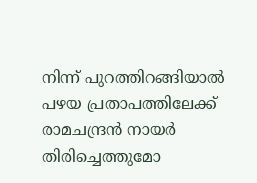നിന്ന് പുറത്തിറങ്ങിയാല്‍ പഴയ പ്രതാപത്തിലേക്ക് രാമചന്ദ്രന്‍ നായര്‍ തിരിച്ചെത്തുമോ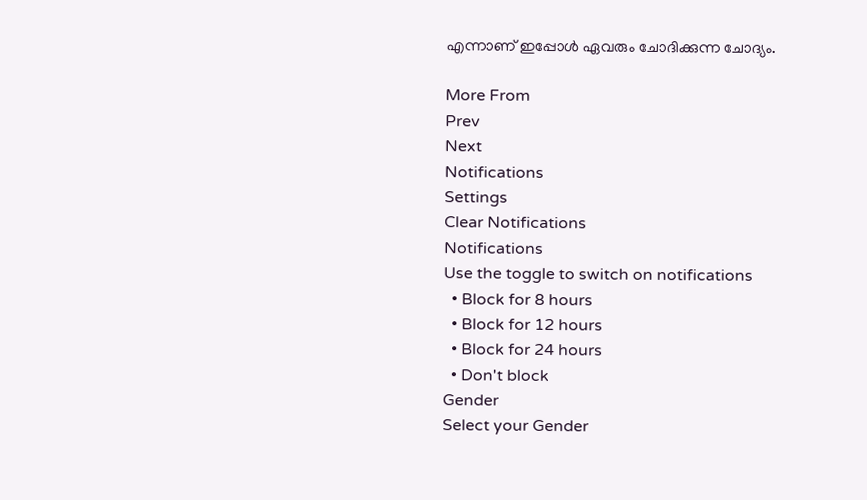എന്നാണ് ഇപ്പോള്‍ ഏവരും ചോദിക്കുന്ന ചോദ്യം.

More From
Prev
Next
Notifications
Settings
Clear Notifications
Notifications
Use the toggle to switch on notifications
  • Block for 8 hours
  • Block for 12 hours
  • Block for 24 hours
  • Don't block
Gender
Select your Gender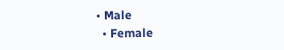• Male
  • Female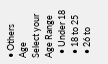• Others
Age
Select your Age Range
  • Under 18
  • 18 to 25
  • 26 to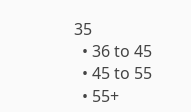35
  • 36 to 45
  • 45 to 55
  • 55+